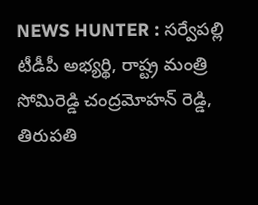NEWS HUNTER : సర్వేపల్లి టీడీపీ అభ్యర్థి, రాష్ట్ర మంత్రి సోమిరెడ్డి చంద్రమోహన్ రెడ్డి, తిరుపతి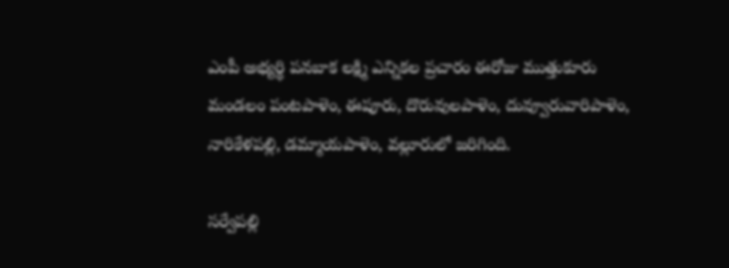ఎంపీ అభ్యర్థి పనబాక లక్ష్మి ఎన్నికల ప్రచారం ఈరోజు ముత్తుకూరు మండలం పంటపాళెం, ఈపూరు, దొరువులపాళెం, దువ్వూరువారిపాళెం, నారికేళపల్లి, డమ్మాయపాళెం, వల్లూరులో జరిగింది.

సర్వేపల్లి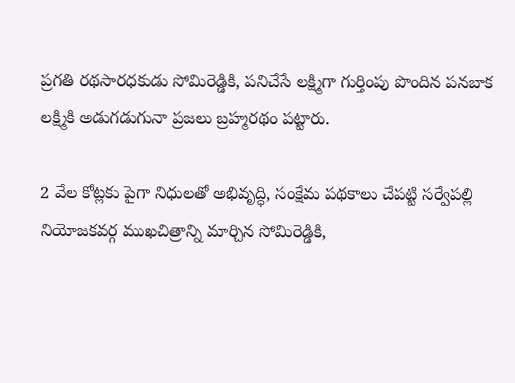ప్రగతి రథసారధకుడు సోమిరెడ్డికి, పనిచేసే లక్ష్మిగా గుర్తింపు పొందిన పనబాక లక్ష్మికి అడుగడుగునా ప్రజలు బ్రహ్మరథం పట్టారు.

2 వేల కోట్లకు పైగా నిధులతో అభివృద్ధి, సంక్షేమ పథకాలు చేపట్టి సర్వేపల్లి నియోజకవర్గ ముఖచిత్రాన్ని మార్చిన సోమిరెడ్డికి,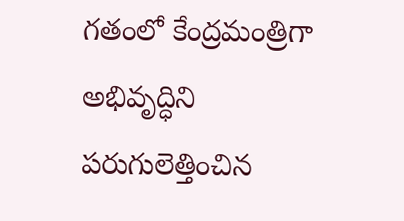గతంలో కేంద్రమంత్రిగా అభివృద్ధిని పరుగులెత్తించిన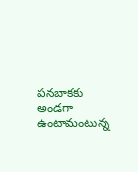పనబాకకు అండగా ఉంటామంటున్న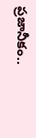ప్రజానీకం..